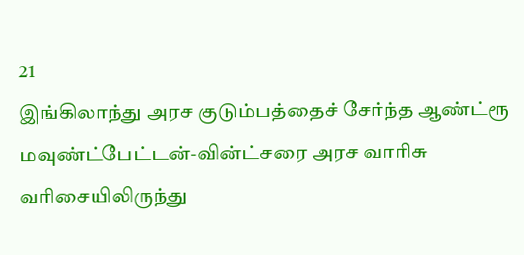21
இங்கிலாந்து அரச குடும்பத்தைச் சேர்ந்த ஆண்ட்ரூ மவுண்ட்பேட்டன்-வின்ட்சரை அரச வாரிசு வரிசையிலிருந்து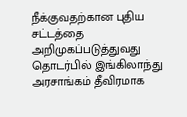நீக்குவதற்கான புதிய சட்டத்தை அறிமுகப்படுத்துவது தொடர்பில் இங்கிலாந்து அரசாங்கம் தீவிரமாக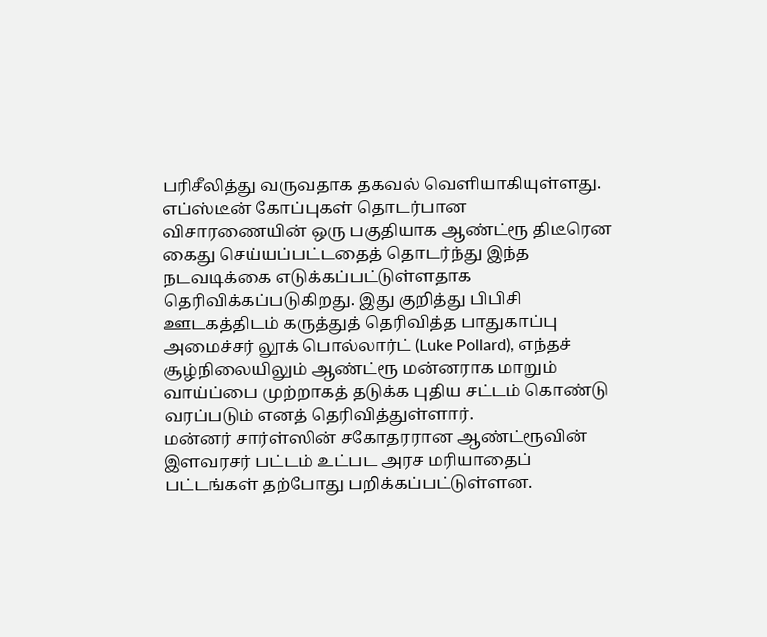பரிசீலித்து வருவதாக தகவல் வெளியாகியுள்ளது.
எப்ஸ்டீன் கோப்புகள் தொடர்பான விசாரணையின் ஒரு பகுதியாக ஆண்ட்ரூ திடீரென கைது செய்யப்பட்டதைத் தொடர்ந்து இந்த நடவடிக்கை எடுக்கப்பட்டுள்ளதாக தெரிவிக்கப்படுகிறது. இது குறித்து பிபிசி ஊடகத்திடம் கருத்துத் தெரிவித்த பாதுகாப்பு அமைச்சர் லூக் பொல்லார்ட் (Luke Pollard), எந்தச் சூழ்நிலையிலும் ஆண்ட்ரூ மன்னராக மாறும் வாய்ப்பை முற்றாகத் தடுக்க புதிய சட்டம் கொண்டு வரப்படும் எனத் தெரிவித்துள்ளார்.
மன்னர் சார்ள்ஸின் சகோதரரான ஆண்ட்ரூவின் இளவரசர் பட்டம் உட்பட அரச மரியாதைப் பட்டங்கள் தற்போது பறிக்கப்பட்டுள்ளன.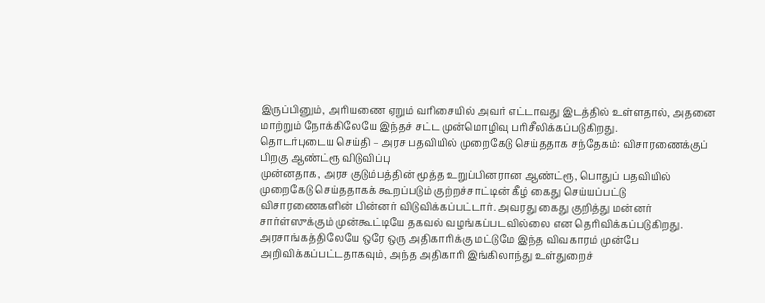இருப்பினும், அரியணை ஏறும் வரிசையில் அவர் எட்டாவது இடத்தில் உள்ளதால், அதனை மாற்றும் நோக்கிலேயே இந்தச் சட்ட முன்மொழிவு பரிசீலிக்கப்படுகிறது.
தொடர்புடைய செய்தி – அரச பதவியில் முறைகேடு செய்ததாக சந்தேகம்: விசாரணைக்குப் பிறகு ஆண்ட்ரூ விடுவிப்பு
முன்னதாக, அரச குடும்பத்தின் மூத்த உறுப்பினரான ஆண்ட்ரூ, பொதுப் பதவியில் முறைகேடு செய்ததாகக் கூறப்படும் குற்றச்சாட்டின் கீழ் கைது செய்யப்பட்டு விசாரணைகளின் பின்னர் விடுவிக்கப்பட்டார். அவரது கைது குறித்து மன்னர் சார்ள்ஸுக்கும் முன்கூட்டியே தகவல் வழங்கப்படவில்லை என தெரிவிக்கப்படுகிறது.
அரசாங்கத்திலேயே ஒரே ஒரு அதிகாரிக்கு மட்டுமே இந்த விவகாரம் முன்பே அறிவிக்கப்பட்டதாகவும், அந்த அதிகாரி இங்கிலாந்து உள்துறைச்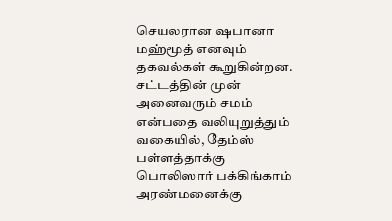செயலரான ஷபானா மஹ்மூத் எனவும் தகவல்கள் கூறுகின்றன. சட்டத்தின் முன் அனைவரும் சமம் என்பதை வலியுறுத்தும் வகையில், தேம்ஸ் பள்ளத்தாக்கு பொலிஸார் பக்கிங்காம் அரண்மனைக்கு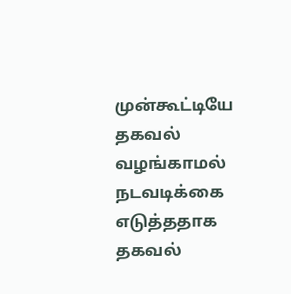முன்கூட்டியே தகவல் வழங்காமல் நடவடிக்கை எடுத்ததாக தகவல்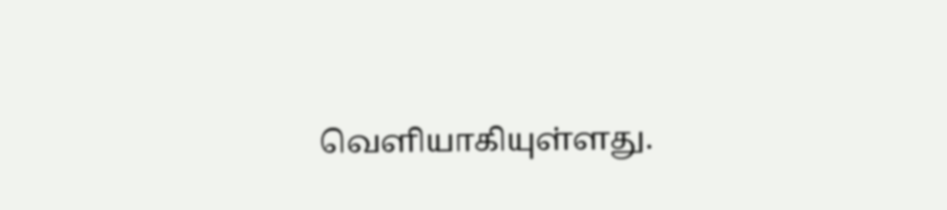வெளியாகியுள்ளது.